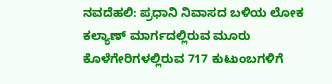ನವದೆಹಲಿ: ಪ್ರಧಾನಿ ನಿವಾಸದ ಬಳಿಯ ಲೋಕ ಕಲ್ಯಾಣ್ ಮಾರ್ಗದಲ್ಲಿರುವ ಮೂರು ಕೊಳೆಗೇರಿಗಳಲ್ಲಿರುವ 717 ಕುಟುಂಬಗಳಿಗೆ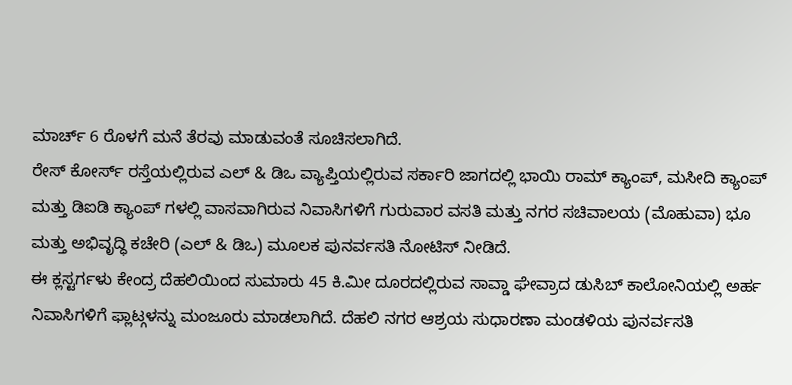ಮಾರ್ಚ್ 6 ರೊಳಗೆ ಮನೆ ತೆರವು ಮಾಡುವಂತೆ ಸೂಚಿಸಲಾಗಿದೆ.
ರೇಸ್ ಕೋರ್ಸ್ ರಸ್ತೆಯಲ್ಲಿರುವ ಎಲ್ & ಡಿಒ ವ್ಯಾಪ್ತಿಯಲ್ಲಿರುವ ಸರ್ಕಾರಿ ಜಾಗದಲ್ಲಿ ಭಾಯಿ ರಾಮ್ ಕ್ಯಾಂಪ್, ಮಸೀದಿ ಕ್ಯಾಂಪ್ ಮತ್ತು ಡಿಐಡಿ ಕ್ಯಾಂಪ್ ಗಳಲ್ಲಿ ವಾಸವಾಗಿರುವ ನಿವಾಸಿಗಳಿಗೆ ಗುರುವಾರ ವಸತಿ ಮತ್ತು ನಗರ ಸಚಿವಾಲಯ (ಮೊಹುವಾ) ಭೂ ಮತ್ತು ಅಭಿವೃದ್ಧಿ ಕಚೇರಿ (ಎಲ್ & ಡಿಒ) ಮೂಲಕ ಪುನರ್ವಸತಿ ನೋಟಿಸ್ ನೀಡಿದೆ.
ಈ ಕ್ಲಸ್ಟರ್ಗಳು ಕೇಂದ್ರ ದೆಹಲಿಯಿಂದ ಸುಮಾರು 45 ಕಿ.ಮೀ ದೂರದಲ್ಲಿರುವ ಸಾವ್ಡಾ ಘೇವ್ರಾದ ಡುಸಿಬ್ ಕಾಲೋನಿಯಲ್ಲಿ ಅರ್ಹ ನಿವಾಸಿಗಳಿಗೆ ಫ್ಲಾಟ್ಗಳನ್ನು ಮಂಜೂರು ಮಾಡಲಾಗಿದೆ. ದೆಹಲಿ ನಗರ ಆಶ್ರಯ ಸುಧಾರಣಾ ಮಂಡಳಿಯ ಪುನರ್ವಸತಿ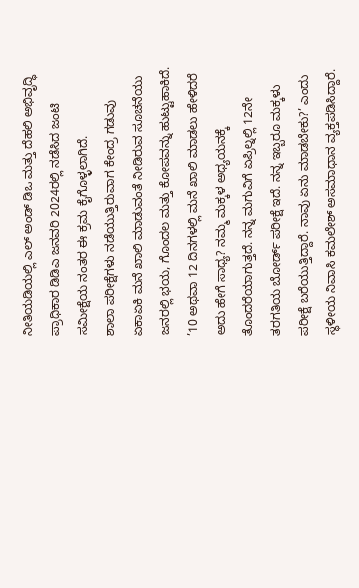ನೀತಿಯಡಿಯಲ್ಲಿ ಎಲ್ ಅಂಡ್ ಡಿಒ ಮತ್ತು ದೆಹಲಿ ಅಭಿವೃದ್ಧಿ ಪ್ರಾಧಿಕಾರ ಡಿಡಿಎ ಜನವರಿ 2024ರಲ್ಲಿ ನಡೆಸಿದ ಜಂಟಿ ಸಮೀಕ್ಷೆಯ ನಂತರ ಈ ಕ್ರಮ ಕೈಗೊಳ್ಳಲಾಗಿದೆ.
ಶಾಲಾ ಪರೀಕ್ಷೆಗಳು ನಡೆಯುತ್ತಿರುವಾಗ ಕೇಂದ್ರ ಗಡುವು ಏಕಾಏಕಿ ಮನೆ ಖಾಲಿ ಮಾಡುವಂತೆ ನೀಡಿರುವ ಸೂಚನೆಯು ಜನರಲ್ಲಿ ಭಯ, ಗೊಂದಲ ಮತ್ತು ಕೋಪವನ್ನು ಹುಟ್ಟುಹಾಕಿದೆ.
’10 ಅಥವಾ 12 ದಿನಗಳಲ್ಲಿ ಮನೆ ಖಾಲಿ ಮಾಡಲು ಹೇಳಿದರೆ ಅದು ಹೇಗೆ ಸಾಧ್ಯ? ನಮ್ಮ ಮಕ್ಕಳ ಅಧ್ಯಯನಕ್ಕೆ ತೊಂದರೆಯಾಗುತ್ತದೆ. ನನ್ನ ಮಗುವಿಗೆ ಏಪ್ರಿಲ್ನಲ್ಲಿ 12ನೇ ತರಗತಿಯ ಬೋರ್ಡ್ ಪರೀಕ್ಷೆ ಇದೆ. ನನ್ನ ಇಬ್ಬರೂ ಮಕ್ಕಳು ಪರೀಕ್ಷೆ ಬರೆಯುತ್ತಿದ್ದಾರೆ. ನಾವು ಏನು ಮಾಡಬೇಕು?’ ಎಂದು ಸ್ಥಳೀಯ ನಿವಾಸಿ ಕಮಲೇಶ್ ಅಸಮಾಧಾನ ವ್ಯಕ್ತಪಡಿಸಿದ್ದಾರೆ.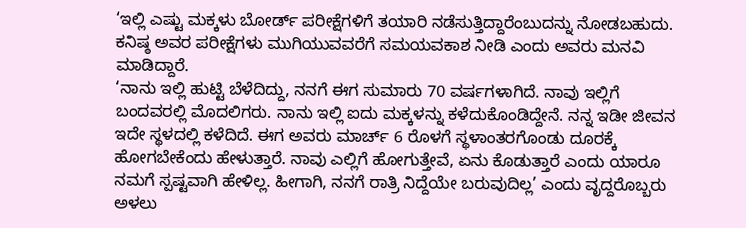‘ಇಲ್ಲಿ ಎಷ್ಟು ಮಕ್ಕಳು ಬೋರ್ಡ್ ಪರೀಕ್ಷೆಗಳಿಗೆ ತಯಾರಿ ನಡೆಸುತ್ತಿದ್ದಾರೆಂಬುದನ್ನು ನೋಡಬಹುದು. ಕನಿಷ್ಠ ಅವರ ಪರೀಕ್ಷೆಗಳು ಮುಗಿಯುವವರೆಗೆ ಸಮಯವಕಾಶ ನೀಡಿ ಎಂದು ಅವರು ಮನವಿ ಮಾಡಿದ್ದಾರೆ.
‘ನಾನು ಇಲ್ಲಿ ಹುಟ್ಟಿ ಬೆಳೆದಿದ್ದು, ನನಗೆ ಈಗ ಸುಮಾರು 70 ವರ್ಷಗಳಾಗಿದೆ. ನಾವು ಇಲ್ಲಿಗೆ ಬಂದವರಲ್ಲಿ ಮೊದಲಿಗರು. ನಾನು ಇಲ್ಲಿ ಐದು ಮಕ್ಕಳನ್ನು ಕಳೆದುಕೊಂಡಿದ್ದೇನೆ. ನನ್ನ ಇಡೀ ಜೀವನ ಇದೇ ಸ್ಥಳದಲ್ಲಿ ಕಳೆದಿದೆ. ಈಗ ಅವರು ಮಾರ್ಚ್ 6 ರೊಳಗೆ ಸ್ಥಳಾಂತರಗೊಂಡು ದೂರಕ್ಕೆ ಹೋಗಬೇಕೆಂದು ಹೇಳುತ್ತಾರೆ. ನಾವು ಎಲ್ಲಿಗೆ ಹೋಗುತ್ತೇವೆ, ಏನು ಕೊಡುತ್ತಾರೆ ಎಂದು ಯಾರೂ ನಮಗೆ ಸ್ಪಷ್ಟವಾಗಿ ಹೇಳಿಲ್ಲ. ಹೀಗಾಗಿ, ನನಗೆ ರಾತ್ರಿ ನಿದ್ದೆಯೇ ಬರುವುದಿಲ್ಲ’ ಎಂದು ವೃದ್ದರೊಬ್ಬರು ಅಳಲು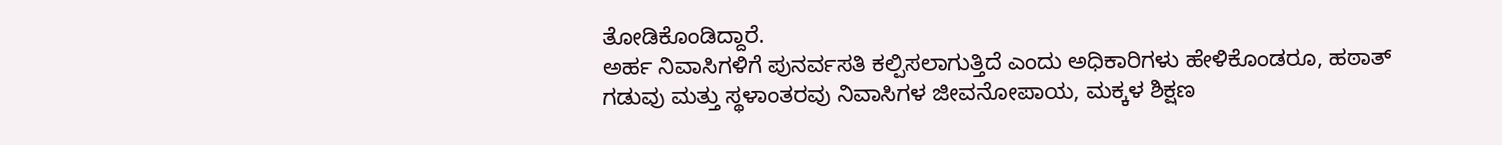ತೋಡಿಕೊಂಡಿದ್ದಾರೆ.
ಅರ್ಹ ನಿವಾಸಿಗಳಿಗೆ ಪುನರ್ವಸತಿ ಕಲ್ಪಿಸಲಾಗುತ್ತಿದೆ ಎಂದು ಅಧಿಕಾರಿಗಳು ಹೇಳಿಕೊಂಡರೂ, ಹಠಾತ್ ಗಡುವು ಮತ್ತು ಸ್ಥಳಾಂತರವು ನಿವಾಸಿಗಳ ಜೀವನೋಪಾಯ, ಮಕ್ಕಳ ಶಿಕ್ಷಣ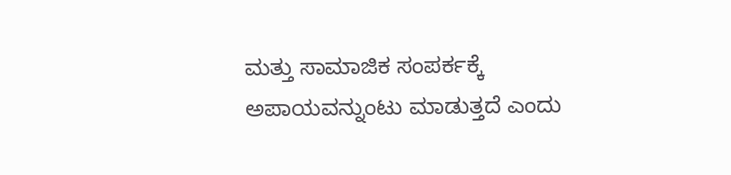ಮತ್ತು ಸಾಮಾಜಿಕ ಸಂಪರ್ಕಕ್ಕೆ ಅಪಾಯವನ್ನುಂಟು ಮಾಡುತ್ತದೆ ಎಂದು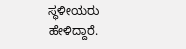ಸ್ಥಳೀಯರು ಹೇಳಿದ್ದಾರೆ.